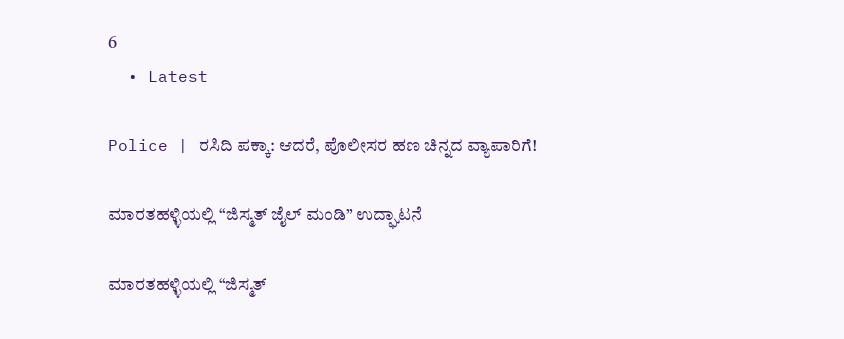6
  • Latest

Police | ರಸಿದಿ ಪಕ್ಕಾ: ಆದರೆ, ಪೊಲೀಸರ ಹಣ ಚಿನ್ನದ ವ್ಯಾಪಾರಿಗೆ!

ಮಾರತಹಳ್ಳಿಯಲ್ಲಿ “ಜಿಸ್ಮತ್ ಜೈಲ್ ಮಂಡಿ” ಉದ್ಘಾಟನೆ

ಮಾರತಹಳ್ಳಿಯಲ್ಲಿ “ಜಿಸ್ಮತ್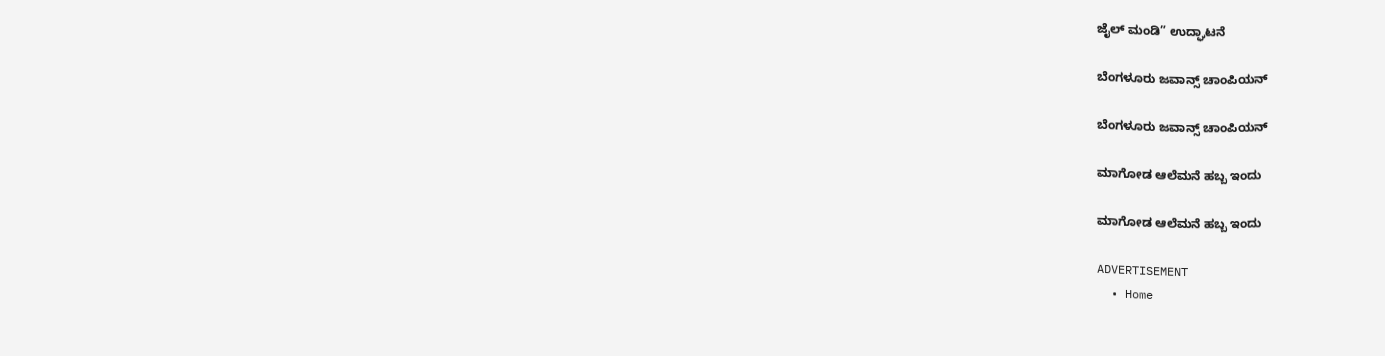ಜೈಲ್ ಮಂಡಿ” ಉದ್ಘಾಟನೆ

ಬೆಂಗಳೂರು ಜವಾನ್ಸ್ ಚಾಂಪಿಯನ್

ಬೆಂಗಳೂರು ಜವಾನ್ಸ್ ಚಾಂಪಿಯನ್

ಮಾಗೋಡ ಆಲೆಮನೆ ಹಬ್ಬ ಇಂದು

ಮಾಗೋಡ ಆಲೆಮನೆ ಹಬ್ಬ ಇಂದು

ADVERTISEMENT
  • Home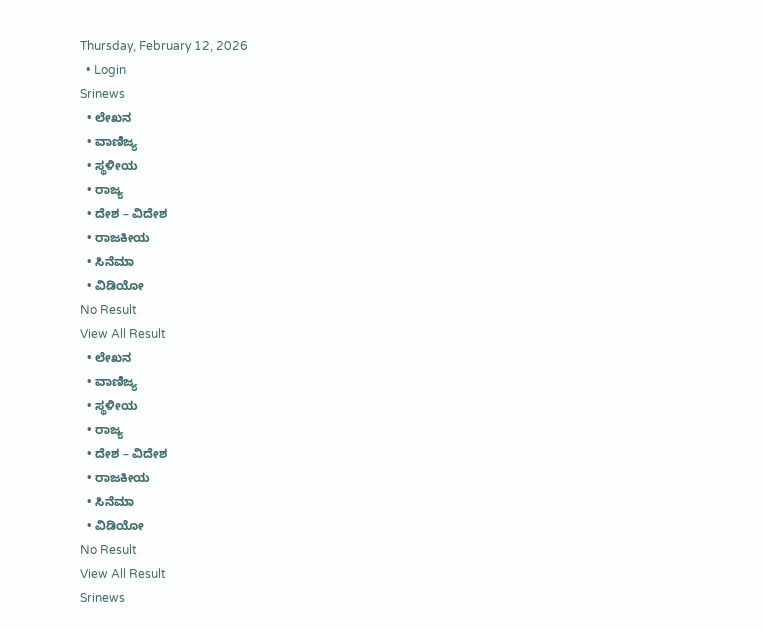Thursday, February 12, 2026
  • Login
Srinews
  • ಲೇಖನ
  • ವಾಣಿಜ್ಯ
  • ಸ್ಥಳೀಯ
  • ರಾಜ್ಯ
  • ದೇಶ – ವಿದೇಶ
  • ರಾಜಕೀಯ
  • ಸಿನೆಮಾ
  • ವಿಡಿಯೋ
No Result
View All Result
  • ಲೇಖನ
  • ವಾಣಿಜ್ಯ
  • ಸ್ಥಳೀಯ
  • ರಾಜ್ಯ
  • ದೇಶ – ವಿದೇಶ
  • ರಾಜಕೀಯ
  • ಸಿನೆಮಾ
  • ವಿಡಿಯೋ
No Result
View All Result
Srinews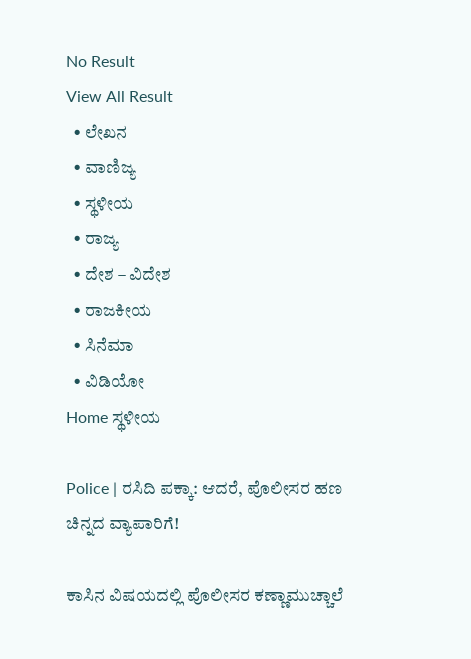No Result
View All Result
  • ಲೇಖನ
  • ವಾಣಿಜ್ಯ
  • ಸ್ಥಳೀಯ
  • ರಾಜ್ಯ
  • ದೇಶ – ವಿದೇಶ
  • ರಾಜಕೀಯ
  • ಸಿನೆಮಾ
  • ವಿಡಿಯೋ
Home ಸ್ಥಳೀಯ

Police | ರಸಿದಿ ಪಕ್ಕಾ: ಆದರೆ, ಪೊಲೀಸರ ಹಣ ಚಿನ್ನದ ವ್ಯಾಪಾರಿಗೆ!

ಕಾಸಿನ ವಿಷಯದಲ್ಲಿ ಪೊಲೀಸರ ಕಣ್ಣಾಮುಚ್ಚಾಲೆ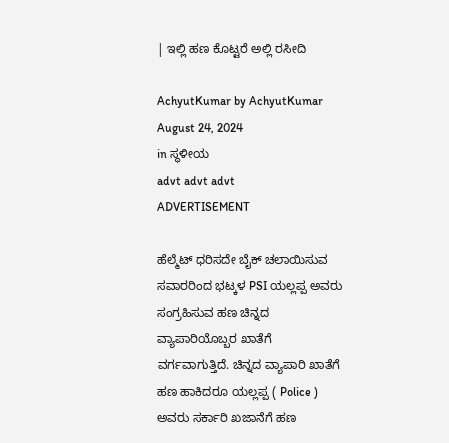| ಇಲ್ಲಿ ಹಣ ಕೊಟ್ಟರೆ ಅಲ್ಲಿ ರಸೀದಿ

AchyutKumar by AchyutKumar
August 24, 2024
in ಸ್ಥಳೀಯ
advt advt advt
ADVERTISEMENT

ಹೆಲ್ಮೆಟ್ ಧರಿಸದೇ ಬೈಕ್ ಚಲಾಯಿಸುವ ಸವಾರರಿಂದ ಭಟ್ಕಳ PSI ಯಲ್ಲಪ್ಪ ಅವರು ಸಂಗ್ರಹಿಸುವ ಹಣ ಚಿನ್ನದ ವ್ಯಾಪಾರಿಯೊಬ್ಬರ ಖಾತೆಗೆ ವರ್ಗವಾಗುತ್ತಿದೆ. ಚಿನ್ನದ ವ್ಯಾಪಾರಿ ಖಾತೆಗೆ ಹಣ ಹಾಕಿದರೂ ಯಲ್ಲಪ್ಪ ( Police ) ಅವರು ಸರ್ಕಾರಿ ಖಜಾನೆಗೆ ಹಣ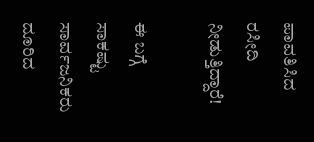ಪಾವತಿಸಿದ ರಸೀದಿ ನೀಡುತ್ತಿದ್ದಾರೆ!

ಈ ಬಗ್ಗೆ ಸಾಕಷ್ಟು ಸಾರ್ವಜನಿಕರು ದೂರಿದ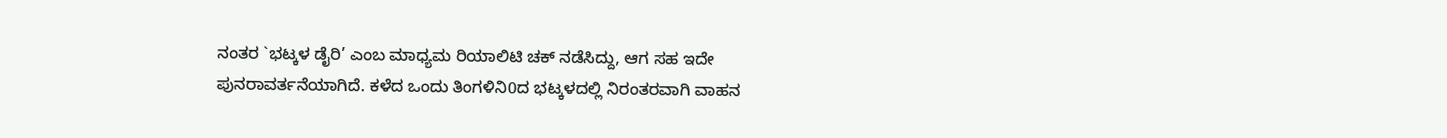ನಂತರ `ಭಟ್ಕಳ ಡೈರಿ’ ಎಂಬ ಮಾಧ್ಯಮ ರಿಯಾಲಿಟಿ ಚಕ್ ನಡೆಸಿದ್ದು, ಆಗ ಸಹ ಇದೇ ಪುನರಾವರ್ತನೆಯಾಗಿದೆ. ಕಳೆದ ಒಂದು ತಿಂಗಳಿನಿ0ದ ಭಟ್ಕಳದಲ್ಲಿ ನಿರಂತರವಾಗಿ ವಾಹನ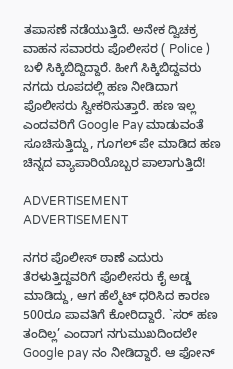ತಪಾಸಣೆ ನಡೆಯುತ್ತಿದೆ. ಅನೇಕ ದ್ವಿಚಕ್ರ ವಾಹನ ಸವಾರರು ಪೊಲೀಸರ ( Police ) ಬಳಿ ಸಿಕ್ಕಿಬಿದ್ದಿದ್ದಾರೆ. ಹೀಗೆ ಸಿಕ್ಕಿಬಿದ್ದವರು ನಗದು ರೂಪದಲ್ಲಿ ಹಣ ನೀಡಿದಾಗ ಪೊಲೀಸರು ಸ್ವೀಕರಿಸುತ್ತಾರೆ. ಹಣ ಇಲ್ಲ ಎಂದವರಿಗೆ Google Pay ಮಾಡುವಂತೆ ಸೂಚಿಸುತ್ತಿದ್ದು, ಗೂಗಲ್ ಪೇ ಮಾಡಿದ ಹಣ ಚಿನ್ನದ ವ್ಯಾಪಾರಿಯೊಬ್ಬರ ಪಾಲಾಗುತ್ತಿದೆ!

ADVERTISEMENT
ADVERTISEMENT

ನಗರ ಪೊಲೀಸ್ ಠಾಣೆ ಎದುರು ತೆರಳುತ್ತಿದ್ದವರಿಗೆ ಪೊಲೀಸರು ಕೈ ಅಡ್ಡ ಮಾಡಿದ್ದು, ಆಗ ಹೆಲ್ಮೆಟ್ ಧರಿಸಿದ ಕಾರಣ 500ರೂ ಪಾವತಿಗೆ ಕೋರಿದ್ದಾರೆ. `ಸರ್ ಹಣ ತಂದಿಲ್ಲ’ ಎಂದಾಗ ನಗುಮುಖದಿಂದಲೇ Google pay ನಂ ನೀಡಿದ್ದಾರೆ. ಆ ಫೋನ್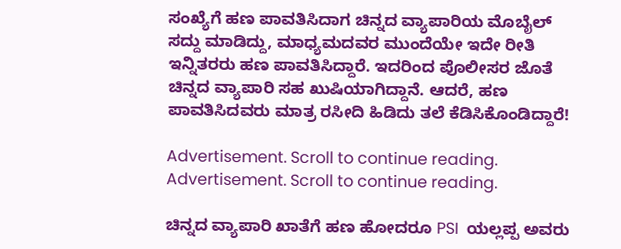ಸಂಖ್ಯೆಗೆ ಹಣ ಪಾವತಿಸಿದಾಗ ಚಿನ್ನದ ವ್ಯಾಪಾರಿಯ ಮೊಬೈಲ್ ಸದ್ದು ಮಾಡಿದ್ದು, ಮಾಧ್ಯಮದವರ ಮುಂದೆಯೇ ಇದೇ ರೀತಿ ಇನ್ನಿತರರು ಹಣ ಪಾವತಿಸಿದ್ದಾರೆ. ಇದರಿಂದ ಪೊಲೀಸರ ಜೊತೆ ಚಿನ್ನದ ವ್ಯಾಪಾರಿ ಸಹ ಖುಷಿಯಾಗಿದ್ದಾನೆ. ಆದರೆ, ಹಣ ಪಾವತಿಸಿದವರು ಮಾತ್ರ ರಸೀದಿ ಹಿಡಿದು ತಲೆ ಕೆಡಿಸಿಕೊಂಡಿದ್ದಾರೆ!

Advertisement. Scroll to continue reading.
Advertisement. Scroll to continue reading.

ಚಿನ್ನದ ವ್ಯಾಪಾರಿ ಖಾತೆಗೆ ಹಣ ಹೋದರೂ PSI  ಯಲ್ಲಪ್ಪ ಅವರು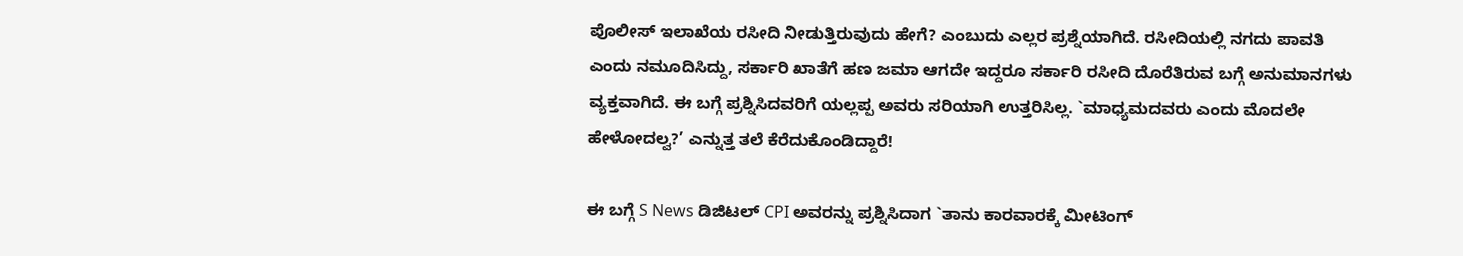ಪೊಲೀಸ್ ಇಲಾಖೆಯ ರಸೀದಿ ನೀಡುತ್ತಿರುವುದು ಹೇಗೆ? ಎಂಬುದು ಎಲ್ಲರ ಪ್ರಶ್ನೆಯಾಗಿದೆ. ರಸೀದಿಯಲ್ಲಿ ನಗದು ಪಾವತಿ ಎಂದು ನಮೂದಿಸಿದ್ದು, ಸರ್ಕಾರಿ ಖಾತೆಗೆ ಹಣ ಜಮಾ ಆಗದೇ ಇದ್ದರೂ ಸರ್ಕಾರಿ ರಸೀದಿ ದೊರೆತಿರುವ ಬಗ್ಗೆ ಅನುಮಾನಗಳು ವ್ಯಕ್ತವಾಗಿದೆ. ಈ ಬಗ್ಗೆ ಪ್ರಶ್ನಿಸಿದವರಿಗೆ ಯಲ್ಲಪ್ಪ ಅವರು ಸರಿಯಾಗಿ ಉತ್ತರಿಸಿಲ್ಲ. `ಮಾಧ್ಯಮದವರು ಎಂದು ಮೊದಲೇ ಹೇಳೋದಲ್ವ?’ ಎನ್ನುತ್ತ ತಲೆ ಕೆರೆದುಕೊಂಡಿದ್ದಾರೆ!

ಈ ಬಗ್ಗೆ S News ಡಿಜಿಟಲ್ CPI ಅವರನ್ನು ಪ್ರಶ್ನಿಸಿದಾಗ `ತಾನು ಕಾರವಾರಕ್ಕೆ ಮೀಟಿಂಗ್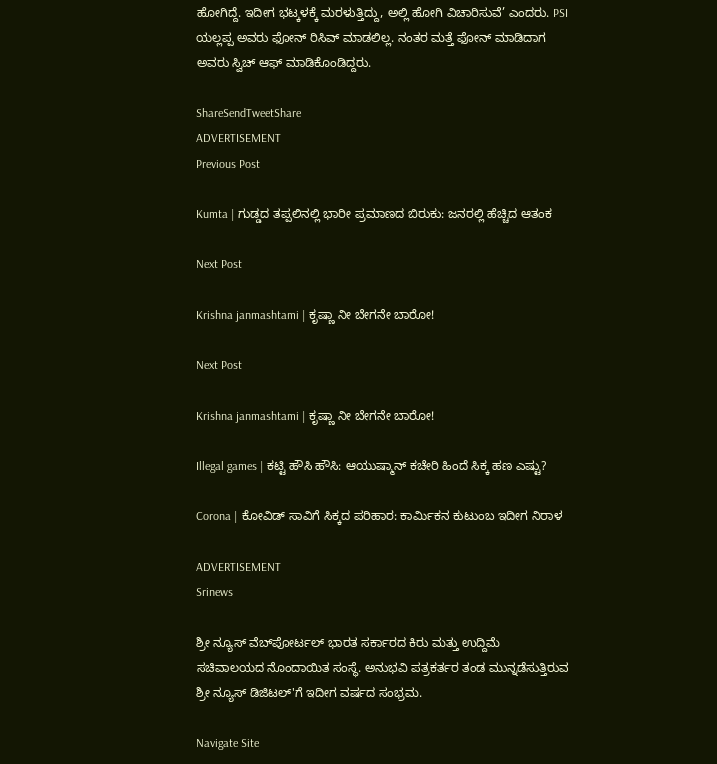ಹೋಗಿದ್ದೆ. ಇದೀಗ ಭಟ್ಕಳಕ್ಕೆ ಮರಳುತ್ತಿದ್ದು, ಅಲ್ಲಿ ಹೋಗಿ ವಿಚಾರಿಸುವೆ’ ಎಂದರು. PSI ಯಲ್ಲಪ್ಪ ಅವರು ಫೋನ್ ರಿಸಿವ್ ಮಾಡಲಿಲ್ಲ. ನಂತರ ಮತ್ತೆ ಫೋನ್ ಮಾಡಿದಾಗ ಅವರು ಸ್ವಿಚ್ ಆಫ್ ಮಾಡಿಕೊಂಡಿದ್ದರು.

ShareSendTweetShare
ADVERTISEMENT
Previous Post

Kumta | ಗುಡ್ಡದ ತಪ್ಪಲಿನಲ್ಲಿ ಭಾರೀ ಪ್ರಮಾಣದ ಬಿರುಕು: ಜನರಲ್ಲಿ ಹೆಚ್ಚಿದ ಆತಂಕ

Next Post

Krishna janmashtami | ಕೃಷ್ಣಾ ನೀ ಬೇಗನೇ ಬಾರೋ!

Next Post

Krishna janmashtami | ಕೃಷ್ಣಾ ನೀ ಬೇಗನೇ ಬಾರೋ!

Illegal games | ಕಟ್ಟಿ ಹೌಸಿ ಹೌಸಿ: ಆಯುಷ್ಮಾನ್ ಕಚೇರಿ ಹಿಂದೆ ಸಿಕ್ಕ ಹಣ ಎಷ್ಟು?

Corona | ಕೋವಿಡ್ ಸಾವಿಗೆ ಸಿಕ್ಕದ ಪರಿಹಾರ: ಕಾರ್ಮಿಕನ ಕುಟುಂಬ ಇದೀಗ ನಿರಾಳ

ADVERTISEMENT
Srinews

ಶ್ರೀ ನ್ಯೂಸ್ ವೆಬ್‌ಪೋರ್ಟಲ್ ಭಾರತ ಸರ್ಕಾರದ ಕಿರು ಮತ್ತು ಉದ್ದಿಮೆ ಸಚಿವಾಲಯದ ನೊಂದಾಯಿತ ಸಂಸ್ಥೆ. ಅನುಭವಿ ಪತ್ರಕರ್ತರ ತಂಡ ಮುನ್ನಡೆಸುತ್ತಿರುವ ಶ್ರೀ ನ್ಯೂಸ್ ಡಿಜಿಟಲ್'ಗೆ ಇದೀಗ ವರ್ಷದ ಸಂಭ್ರಮ.

Navigate Site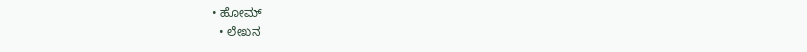• ಹೋಮ್
  • ಲೇಖನ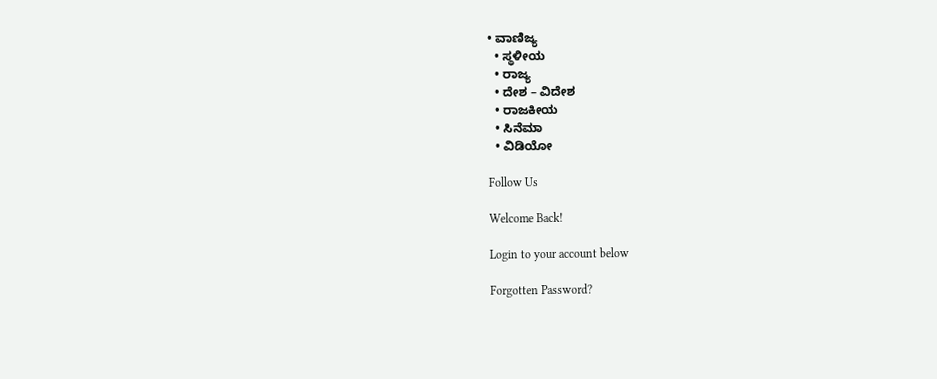• ವಾಣಿಜ್ಯ
  • ಸ್ಥಳೀಯ
  • ರಾಜ್ಯ
  • ದೇಶ – ವಿದೇಶ
  • ರಾಜಕೀಯ
  • ಸಿನೆಮಾ
  • ವಿಡಿಯೋ

Follow Us

Welcome Back!

Login to your account below

Forgotten Password?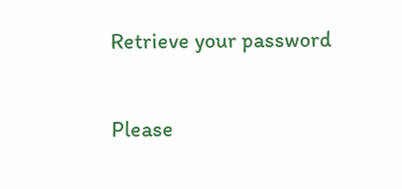Retrieve your password

Please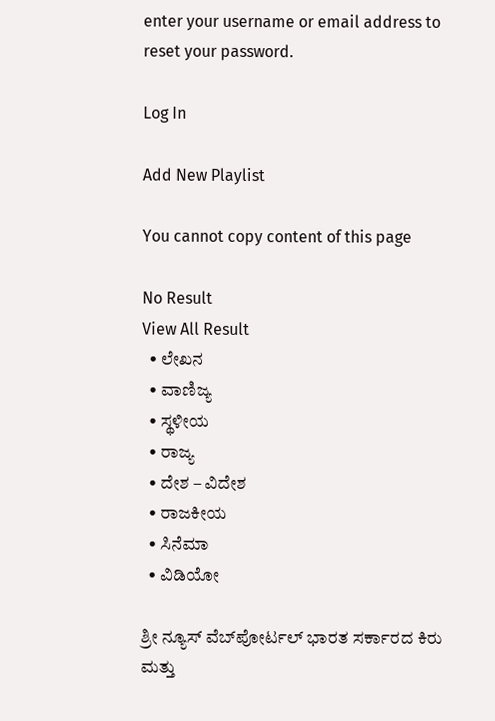enter your username or email address to reset your password.

Log In

Add New Playlist

You cannot copy content of this page

No Result
View All Result
  • ಲೇಖನ
  • ವಾಣಿಜ್ಯ
  • ಸ್ಥಳೀಯ
  • ರಾಜ್ಯ
  • ದೇಶ – ವಿದೇಶ
  • ರಾಜಕೀಯ
  • ಸಿನೆಮಾ
  • ವಿಡಿಯೋ

ಶ್ರೀ ನ್ಯೂಸ್ ವೆಬ್‌ಪೋರ್ಟಲ್ ಭಾರತ ಸರ್ಕಾರದ ಕಿರು ಮತ್ತು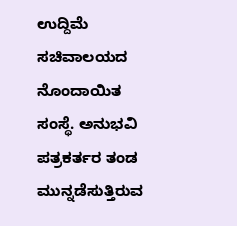ಉದ್ದಿಮೆ ಸಚಿವಾಲಯದ ನೊಂದಾಯಿತ ಸಂಸ್ಥೆ. ಅನುಭವಿ ಪತ್ರಕರ್ತರ ತಂಡ ಮುನ್ನಡೆಸುತ್ತಿರುವ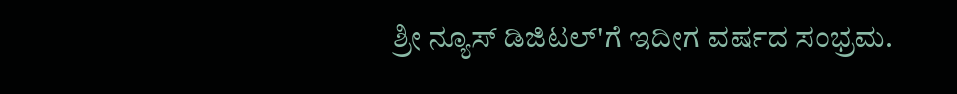ಶ್ರೀ ನ್ಯೂಸ್ ಡಿಜಿಟಲ್'ಗೆ ಇದೀಗ ವರ್ಷದ ಸಂಭ್ರಮ.